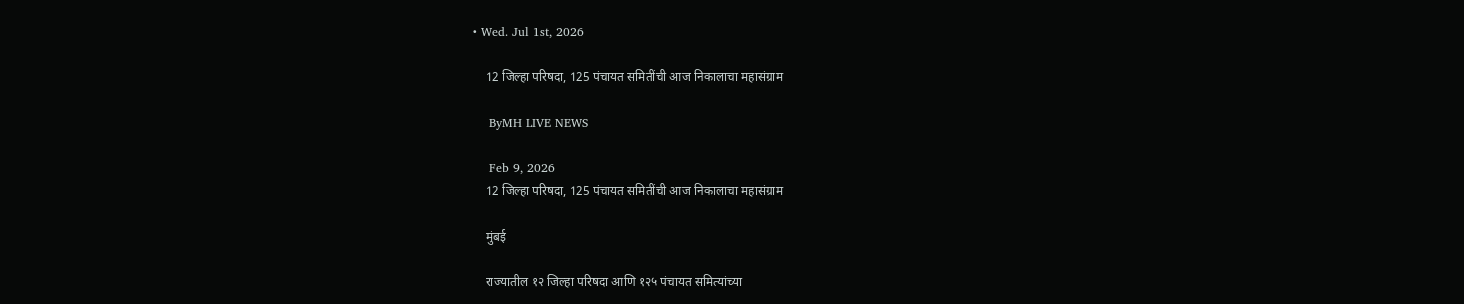• Wed. Jul 1st, 2026

    12 जिल्हा परिषदा, 125 पंचायत समितींची आज निकालाचा महासंग्राम

    ByMH LIVE NEWS

    Feb 9, 2026
    12 जिल्हा परिषदा, 125 पंचायत समितींची आज निकालाचा महासंग्राम

    मुंबई

    राज्यातील १२ जिल्हा परिषदा आणि १२५ पंचायत समित्यांच्या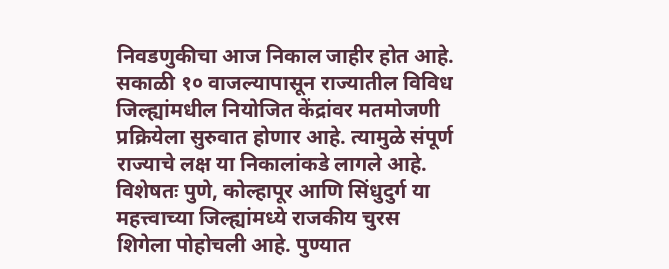निवडणुकीचा आज निकाल जाहीर होत आहे. सकाळी १० वाजल्यापासून राज्यातील विविध जिल्ह्यांमधील नियोजित केंद्रांवर मतमोजणी प्रक्रियेला सुरुवात होणार आहे. त्यामुळे संपूर्ण राज्याचे लक्ष या निकालांकडे लागले आहे. विशेषतः पुणे, कोल्हापूर आणि सिंधुदुर्ग या महत्त्वाच्या जिल्ह्यांमध्ये राजकीय चुरस शिगेला पोहोचली आहे. पुण्यात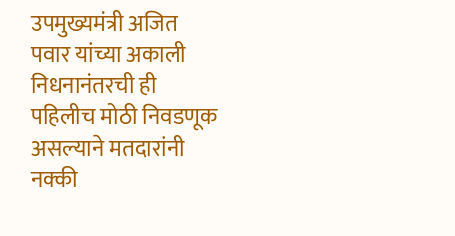उपमुख्यमंत्री अजित पवार यांच्या अकाली निधनानंतरची ही पहिलीच मोठी निवडणूक असल्याने मतदारांनी नक्की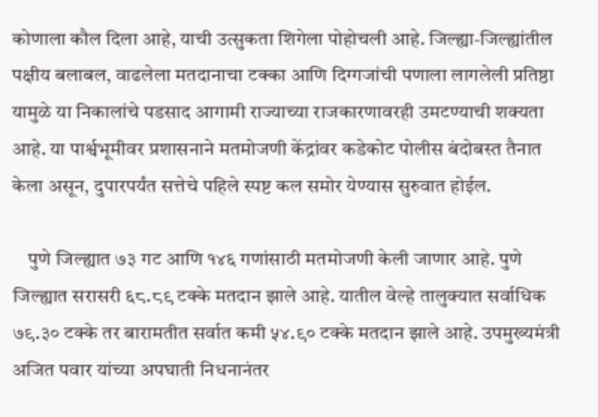कोणाला कौल दिला आहे, याची उत्सुकता शिगेला पोहोचली आहे. जिल्ह्या-जिल्ह्यांतील पक्षीय बलाबल, वाढलेला मतदानाचा टक्का आणि दिग्गजांची पणाला लागलेली प्रतिष्ठा यामुळे या निकालांचे पडसाद आगामी राज्याच्या राजकारणावरही उमटण्याची शक्यता आहे. या पार्श्वभूमीवर प्रशासनाने मतमोजणी केंद्रांवर कडेकोट पोलीस बंदोबस्त तैनात केला असून, दुपारपर्यंत सत्तेचे पहिले स्पष्ट कल समोर येण्यास सुरुवात होईल.

    पुणे जिल्ह्यात ७३ गट आणि १४६ गणांसाठी मतमोजणी केली जाणार आहे. पुणे जिल्ह्यात सरासरी ६८.८९ टक्के मतदान झाले आहे. यातील वेल्हे तालुक्यात सर्वाधिक ७९.३० टक्के तर बारामतीत सर्वात कमी ५४.९० टक्के मतदान झाले आहे. उपमुख्यमंत्री अजित पवार यांच्या अपघाती निधनानंतर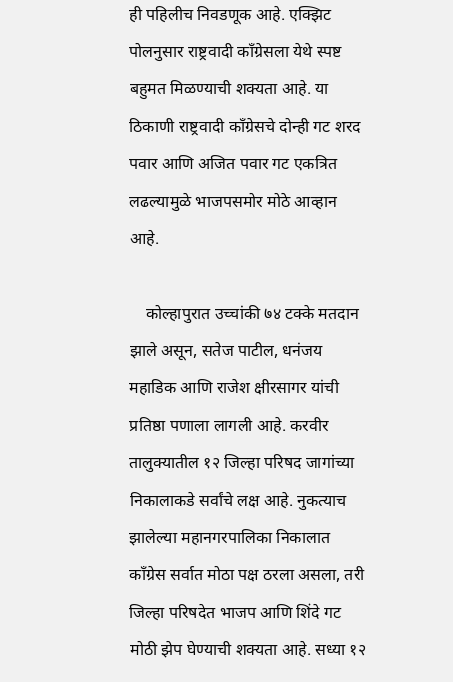ही पहिलीच निवडणूक आहे. एक्झिट पोलनुसार राष्ट्रवादी काँग्रेसला येथे स्पष्ट बहुमत मिळण्याची शक्यता आहे. या ठिकाणी राष्ट्रवादी काँग्रेसचे दोन्ही गट शरद पवार आणि अजित पवार गट एकत्रित लढल्यामुळे भाजपसमोर मोठे आव्हान आहे.

    कोल्हापुरात उच्चांकी ७४ टक्के मतदान झाले असून, सतेज पाटील, धनंजय महाडिक आणि राजेश क्षीरसागर यांची प्रतिष्ठा पणाला लागली आहे. करवीर तालुक्यातील १२ जिल्हा परिषद जागांच्या निकालाकडे सर्वांचे लक्ष आहे. नुकत्याच झालेल्या महानगरपालिका निकालात काँग्रेस सर्वात मोठा पक्ष ठरला असला, तरी जिल्हा परिषदेत भाजप आणि शिंदे गट मोठी झेप घेण्याची शक्यता आहे. सध्या १२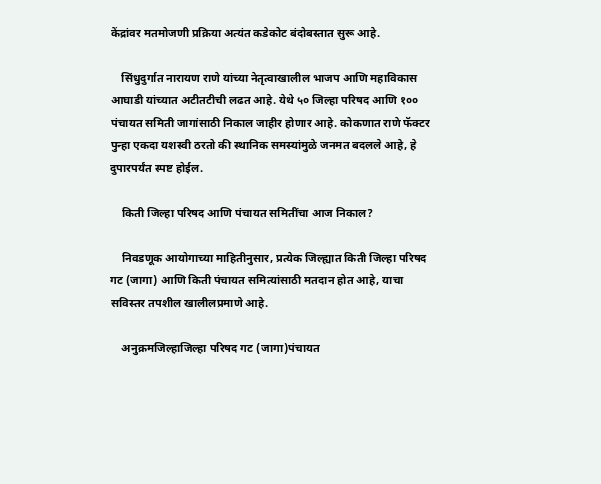केंद्रांवर मतमोजणी प्रक्रिया अत्यंत कडेकोट बंदोबस्तात सुरू आहे.

    सिंधुदुर्गात नारायण राणे यांच्या नेतृत्वाखालील भाजप आणि महाविकास आघाडी यांच्यात अटीतटीची लढत आहे. येथे ५० जिल्हा परिषद आणि १०० पंचायत समिती जागांसाठी निकाल जाहीर होणार आहे. कोकणात राणे फॅक्टर पुन्हा एकदा यशस्वी ठरतो की स्थानिक समस्यांमुळे जनमत बदलले आहे, हे दुपारपर्यंत स्पष्ट होईल.

    किती जिल्हा परिषद आणि पंचायत समितींचा आज निकाल?

    निवडणूक आयोगाच्या माहितीनुसार, प्रत्येक जिल्ह्यात किती जिल्हा परिषद गट (जागा) आणि किती पंचायत समित्यांसाठी मतदान होत आहे, याचा सविस्तर तपशील खालीलप्रमाणे आहे.

    अनुक्रमजिल्हाजिल्हा परिषद गट (जागा)पंचायत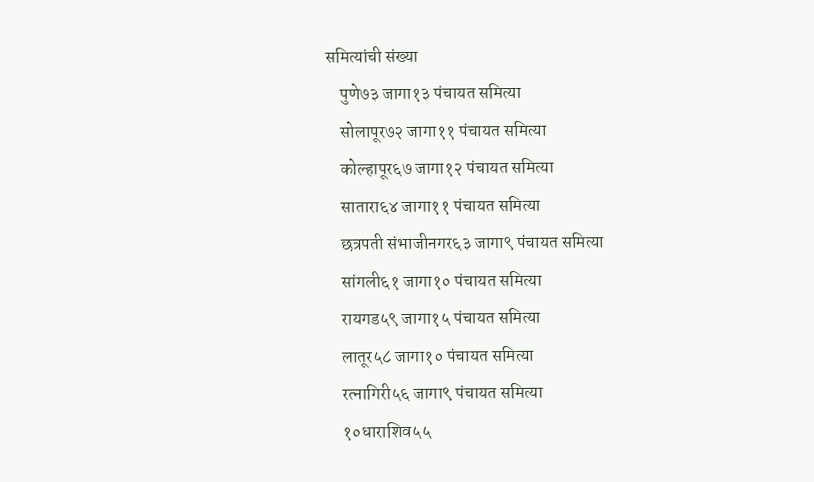समित्यांची संख्या
    पुणे७३ जागा१३ पंचायत समित्या
    सोलापूर७२ जागा११ पंचायत समित्या
    कोल्हापूर६७ जागा१२ पंचायत समित्या
    सातारा६४ जागा११ पंचायत समित्या
    छत्रपती संभाजीनगर६३ जागा९ पंचायत समित्या
    सांगली६१ जागा१० पंचायत समित्या
    रायगड५९ जागा१५ पंचायत समित्या
    लातूर५८ जागा१० पंचायत समित्या
    रत्नागिरी५६ जागा९ पंचायत समित्या
    १०धाराशिव५५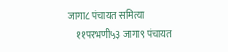जागा८ पंचायत समित्या
    ११परभणी५३ जागा९ पंचायत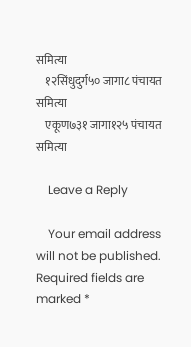समित्या
    १२सिंधुदुर्ग५० जागा८ पंचायत समित्या
    एकूण७३१ जागा१२५ पंचायत समित्या

    Leave a Reply

    Your email address will not be published. Required fields are marked *